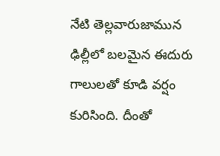నేటి తెల్లవారుజామున ఢిల్లీలో బలమైన ఈదురు గాలులతో కూడి వర్షం కురిసింది. దీంతో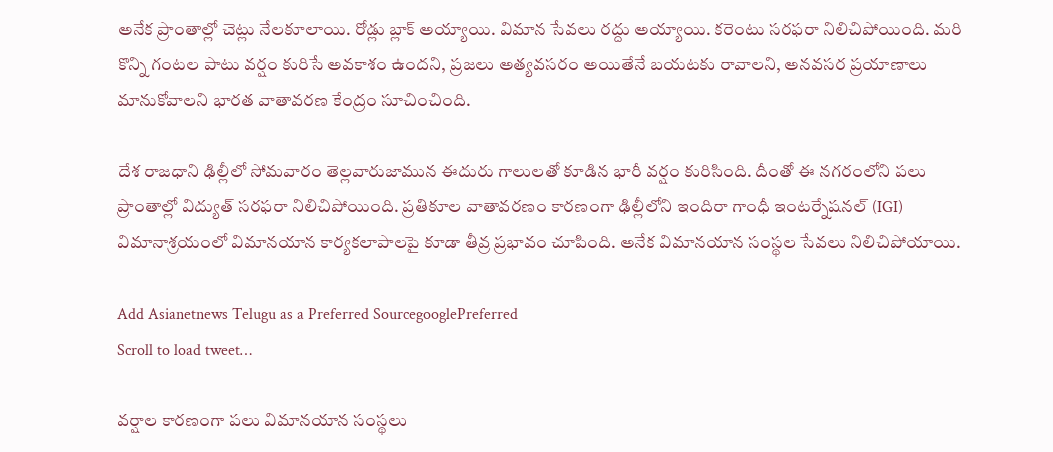అనేక ప్రాంతాల్లో చెట్లు నేలకూలాయి. రోడ్లు బ్లాక్ అయ్యాయి. విమాన సేవలు రద్దు అయ్యాయి. కరెంటు సరఫరా నిలిచిపోయింది. మరి కొన్ని గంటల పాటు వర్షం కురిసే అవకాశం ఉందని, ప్రజలు అత్యవసరం అయితేనే బయటకు రావాలని, అనవసర ప్రయాణాలు మానుకోవాలని భారత వాతావరణ కేంద్రం సూచించింది.

దేశ రాజ‌ధాని ఢిల్లీలో సోమ‌వారం తెల్ల‌వారుజామున ఈదురు గాలులతో కూడిన భారీ వర్షం కురిసింది. దీంతో ఈ న‌గ‌రంలోని ప‌లు ప్రాంతాల్లో విద్యుత్ సరఫరా నిలిచిపోయింది. ప్రతికూల వాతావరణం కార‌ణంగా ఢిల్లీలోని ఇందిరా గాంధీ ఇంటర్నేషనల్ (IGI) విమానాశ్రయంలో విమాన‌యాన కార్యకలాపాలపై కూడా తీవ్ర ప్ర‌భావం చూపింది. అనేక విమానయాన సంస్థల సేవ‌లు నిలిచిపోయాయి.

Add Asianetnews Telugu as a Preferred SourcegooglePreferred
Scroll to load tweet…

వ‌ర్షాల కార‌ణంగా ప‌లు విమాన‌యాన సంస్థ‌లు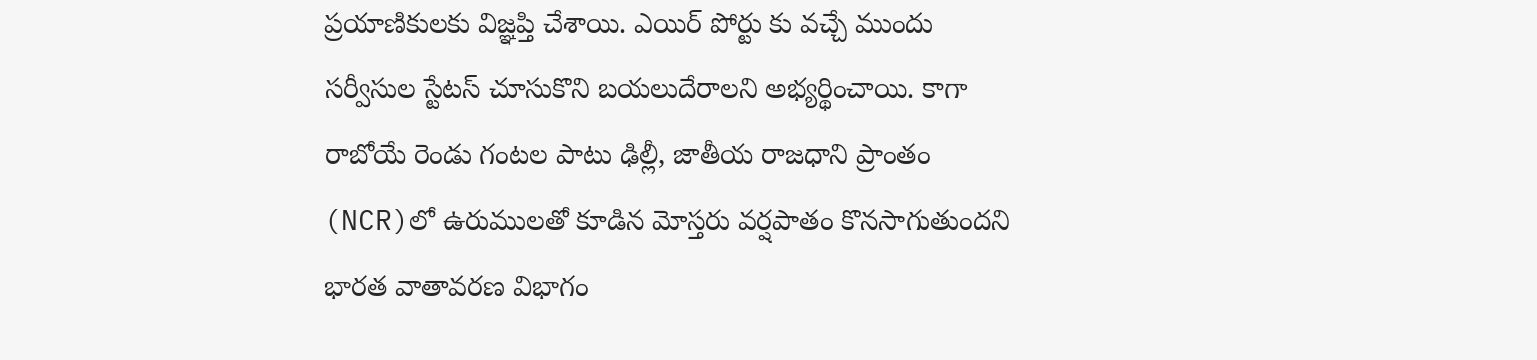ప్ర‌యాణికుల‌కు విజ్ఞ‌ప్తి చేశాయి. ఎయిర్ పోర్టు కు వ‌చ్చే ముందు స‌ర్వీసుల‌ స్టేట‌స్ చూసుకొని బ‌య‌లుదేరాల‌ని అభ్యర్థించాయి. కాగా రాబోయే రెండు గంట‌ల పాటు ఢిల్లీ, జాతీయ రాజధాని ప్రాంతం (NCR)లో ఉరుములతో కూడిన మోస్తరు వర్షపాతం కొనసాగుతుందని భారత వాతావరణ విభాగం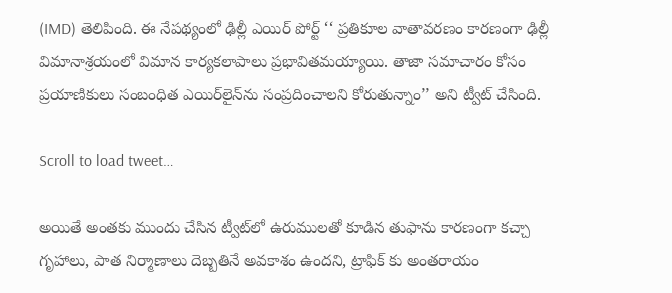(IMD) తెలిపింది. ఈ నేప‌థ్యంలో ఢిల్లీ ఎయిర్ పోర్ట్ ‘‘ ప్రతికూల వాతావరణం కారణంగా ఢిల్లీ విమానాశ్రయంలో విమాన కార్యకలాపాలు ప్రభావితమయ్యాయి. తాజా సమాచారం కోసం ప్రయాణికులు సంబంధిత ఎయిర్‌లైన్‌ను సంప్రదించాలని కోరుతున్నాం’’ అని ట్వీట్ చేసింది.

Scroll to load tweet…

అయితే అంతకు ముందు చేసిన ట్వీట్‌లో ఉరుములతో కూడిన తుఫాను కారణంగా కచ్చా గృహాలు, పాత నిర్మాణాలు దెబ్బ‌తినే అవ‌కాశం ఉంద‌ని, ట్రాఫిక్ కు అంతరాయం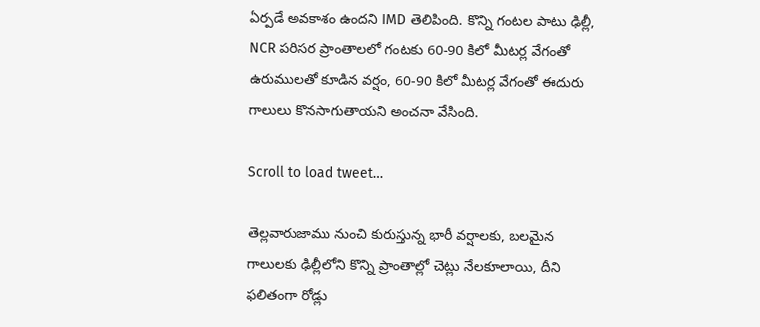ఏర్పడే అవకాశం ఉందని IMD తెలిపింది. కొన్ని గంట‌ల పాటు ఢిల్లీ, NCR పరిసర ప్రాంతాలలో గంట‌కు 60-90 కిలో మీట‌ర్ల వేగంతో ఉరుములతో కూడిన వర్షం, 60-90 కిలో మీట‌ర్ల వేగంతో ఈదురు గాలులు కొనసాగుతాయని అంచనా వేసింది.

Scroll to load tweet…

తెల్ల‌వారుజాము నుంచి కురుస్తున్న భారీ వ‌ర్షాల‌కు, బ‌ల‌మైన గాలుల‌కు ఢిల్లీలోని కొన్ని ప్రాంతాల్లో చెట్లు నేలకూలాయి, దీని ఫలితంగా రోడ్లు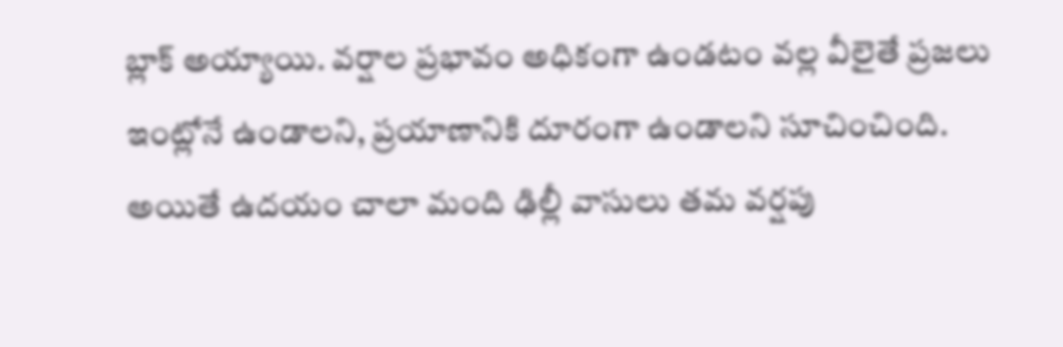బ్లాక్ అయ్యాయి. వ‌ర్షాల ప్ర‌భావం అధికంగా ఉండ‌టం వ‌ల్ల వీలైతే ప్రజలు ఇంట్లోనే ఉండాలని, ప్రయాణానికి దూరంగా ఉండాలని సూచించింది. అయితే ఉద‌యం చాలా మంది ఢిల్లీ వాసులు త‌మ వ‌ర్ష‌పు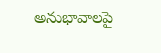అనుభావాల‌పై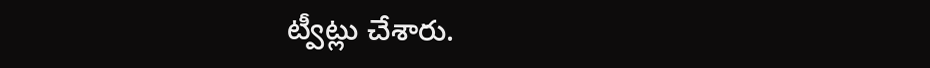ట్వీట్లు చేశారు.